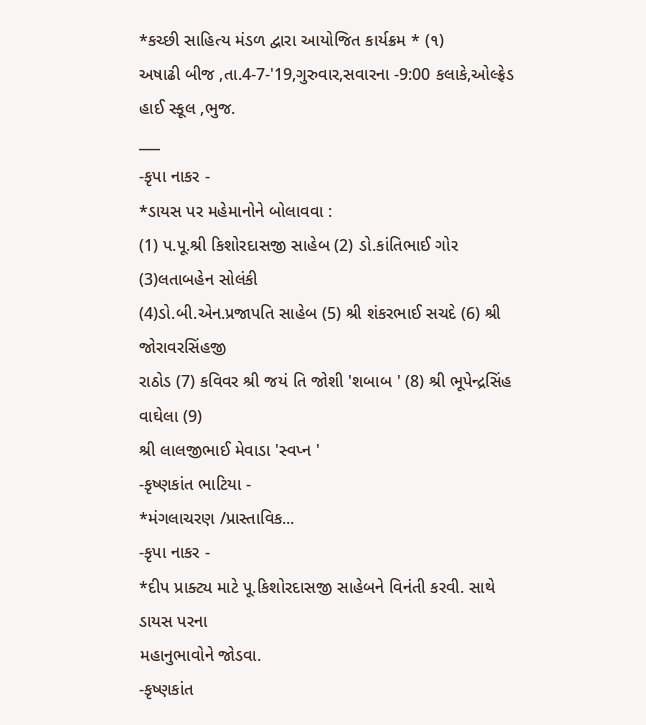*કચ્છી સાહિત્ય મંડળ દ્વારા આયોજિત કાર્યક્રમ * (૧)
અષાઢી બીજ ,તા.4-7-'19,ગુરુવાર,સવારના -9:00 કલાકે,ઓલ્ફ્રેડ હાઈ સ્કૂલ ,ભુજ.
___
-કૃપા નાકર -
*ડાયસ પર મહેમાનોને બોલાવવા :
(1) પ.પૂ.શ્રી કિશોરદાસજી સાહેબ (2) ડો.કાંતિભાઈ ગોર (3)લતાબહેન સોલંકી
(4)ડો.બી.એન.પ્રજાપતિ સાહેબ (5) શ્રી શંકરભાઈ સચદે (6) શ્રી જોરાવરસિંહજી
રાઠોડ (7) કવિવર શ્રી જયં તિ જોશી 'શબાબ ' (8) શ્રી ભૂપેન્દ્રસિંહ વાઘેલા (9)
શ્રી લાલજીભાઈ મેવાડા 'સ્વપ્ન '
-કૃષ્ણકાંત ભાટિયા -
*મંગલાચરણ /પ્રાસ્તાવિક...
-કૃપા નાકર -
*દીપ પ્રાક્ટ્ય માટે પૂ.કિશોરદાસજી સાહેબને વિનંતી કરવી. સાથે ડાયસ પરના
મહાનુભાવોને જોડવા.
-કૃષ્ણકાંત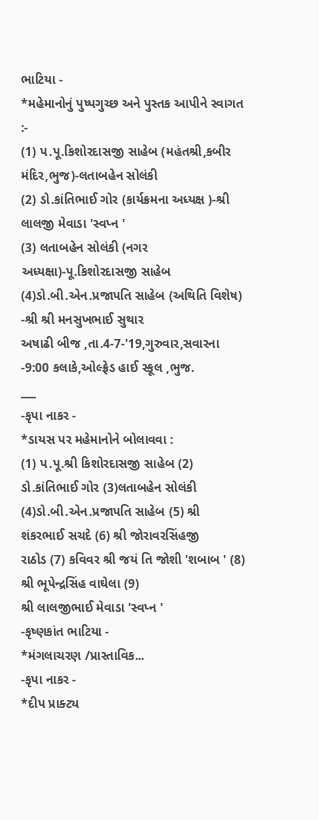ભાટિયા -
*મહેમાનોનું પુષ્પગુચ્છ અને પુસ્તક આપીને સ્વાગત :-
(1) પ.પૂ.કિશોરદાસજી સાહેબ (મહંતશ્રી,કબીર મંદિર,ભુજ)-લતાબહેન સોલંકી
(2) ડો.કાંતિભાઈ ગોર (કાર્યક્રમના અધ્યક્ષ )-શ્રી લાલજી મેવાડા 'સ્વપ્ન '
(3) લતાબહેન સોલંકી (નગર અધ્યક્ષા)-પૂ.કિશોરદાસજી સાહેબ
(4)ડો.બી.એન.પ્રજાપતિ સાહેબ (અથિતિ વિશેષ) -શ્રી શ્રી મનસુખભાઈ સુથાર
અષાઢી બીજ ,તા.4-7-'19,ગુરુવાર,સવારના -9:00 કલાકે,ઓલ્ફ્રેડ હાઈ સ્કૂલ ,ભુજ.
___
-કૃપા નાકર -
*ડાયસ પર મહેમાનોને બોલાવવા :
(1) પ.પૂ.શ્રી કિશોરદાસજી સાહેબ (2) ડો.કાંતિભાઈ ગોર (3)લતાબહેન સોલંકી
(4)ડો.બી.એન.પ્રજાપતિ સાહેબ (5) શ્રી શંકરભાઈ સચદે (6) શ્રી જોરાવરસિંહજી
રાઠોડ (7) કવિવર શ્રી જયં તિ જોશી 'શબાબ ' (8) શ્રી ભૂપેન્દ્રસિંહ વાઘેલા (9)
શ્રી લાલજીભાઈ મેવાડા 'સ્વપ્ન '
-કૃષ્ણકાંત ભાટિયા -
*મંગલાચરણ /પ્રાસ્તાવિક...
-કૃપા નાકર -
*દીપ પ્રાક્ટ્ય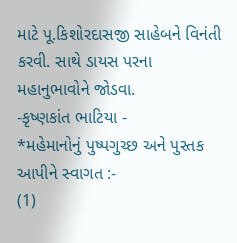માટે પૂ.કિશોરદાસજી સાહેબને વિનંતી કરવી. સાથે ડાયસ પરના
મહાનુભાવોને જોડવા.
-કૃષ્ણકાંત ભાટિયા -
*મહેમાનોનું પુષ્પગુચ્છ અને પુસ્તક આપીને સ્વાગત :-
(1)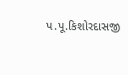પ.પૂ.કિશોરદાસજી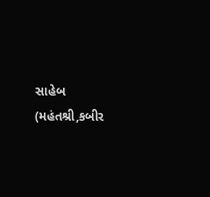સાહેબ (મહંતશ્રી,કબીર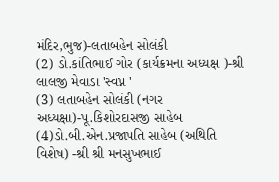મંદિર,ભુજ)-લતાબહેન સોલંકી
(2) ડો.કાંતિભાઈ ગોર (કાર્યક્રમના અધ્યક્ષ )-શ્રી લાલજી મેવાડા 'સ્વપ્ન '
(3) લતાબહેન સોલંકી (નગર અધ્યક્ષા)-પૂ.કિશોરદાસજી સાહેબ
(4)ડો.બી.એન.પ્રજાપતિ સાહેબ (અથિતિ વિશેષ) -શ્રી શ્રી મનસુખભાઈ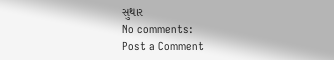સુથાર
No comments:
Post a Comment